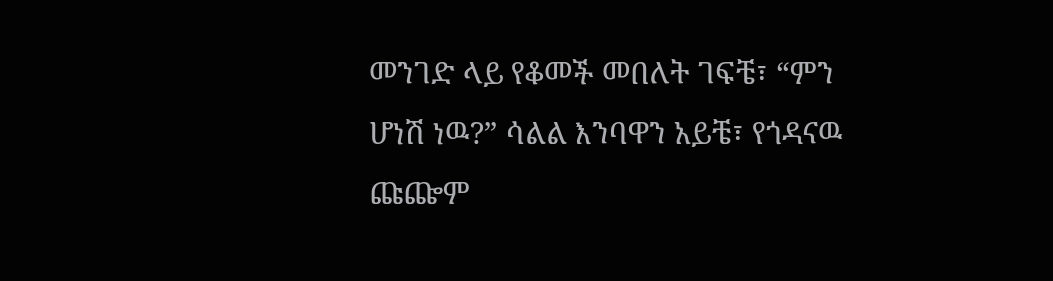መንገድ ላይ የቆመች መበለት ገፍቼ፣ “ምን ሆነሽ ነዉ?” ሳልል እንባዋን አይቼ፣ የጎዳናዉ ጩጬም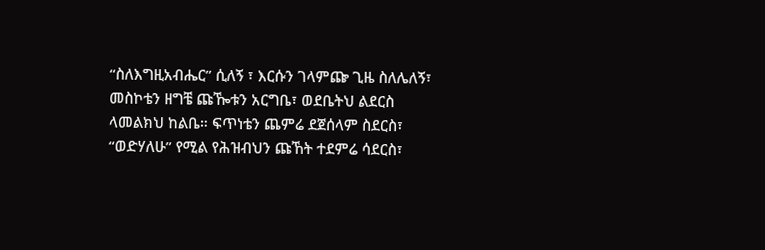“ስለእግዚአብሔር” ሲለኝ ፣ እርሱን ገላምጬ ጊዜ ስለሌለኝ፣ መስኮቴን ዘግቼ ጩዀቱን አርግቤ፣ ወደቤትህ ልደርስ ላመልክህ ከልቤ። ፍጥነቴን ጨምሬ ደጀሰላም ስደርስ፣ “ወድሃለሁ” የሚል የሕዝብህን ጩኸት ተደምሬ ሳደርስ፣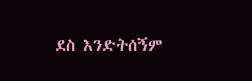ደስ እንድትሰኝም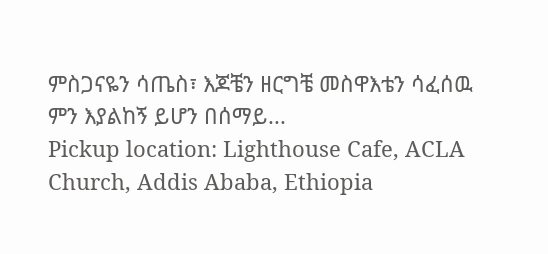ምስጋናዬን ሳጤስ፣ እጆቼን ዘርግቼ መስዋእቴን ሳፈሰዉ ምን እያልከኝ ይሆን በሰማይ...
Pickup location: Lighthouse Cafe, ACLA Church, Addis Ababa, Ethiopia